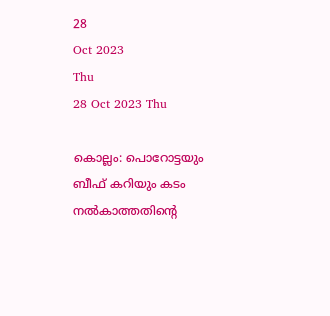28
Oct 2023
Thu
28 Oct 2023 Thu

കൊല്ലം: പൊറോട്ടയും ബീഫ് കറിയും കടം നൽകാത്തതിന്‍റെ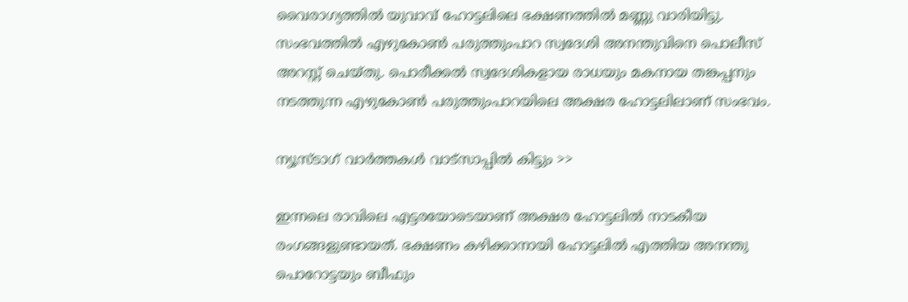വൈരാഗ്യത്തിൽ യുവാവ് ഹോട്ടലിലെ ഭക്ഷണത്തിൽ മണ്ണു വാരിയിട്ടു. സംഭവത്തിൽ എഴുകോൺ പരുത്തുംപാറ സ്വദേശി അനന്തുവിനെ പൊലീസ് അറസ്റ്റ് ചെയ്തു. പൊരീക്കൽ സ്വദേശികളായ രാധയും മകനായ തങ്കപ്പനും നടത്തുന്ന എഴുകോൺ പരുത്തുംപാറയിലെ അക്ഷര ഹോട്ടലിലാണ് സംഭവം.

ന്യൂസ്ടാഗ് വാര്‍ത്തകള്‍ വാട്‌സാപ്പില്‍ കിട്ടും >>

ഇന്നലെ രാവിലെ എട്ടരയോടെയാണ് അക്ഷര ഹോട്ടലിൽ നാടകീയ രംഗങ്ങളുണ്ടായത്. ഭക്ഷണം കഴിക്കാനായി ഹോട്ടലിൽ എത്തിയ അനന്തു പൊറോട്ടയും ബീഫും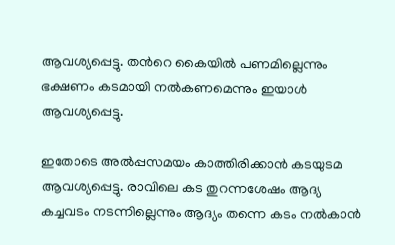ആവശ്യപ്പെട്ടു. തന്‍റെ കൈയിൽ പണമില്ലെന്നും ഭക്ഷണം കടമായി നൽകണമെന്നും ഇയാൾ ആവശ്യപ്പെട്ടു.

ഇതോടെ അൽപ്പസമയം കാത്തിരിക്കാൻ കടയുടമ ആവശ്യപ്പെട്ടു. രാവിലെ കട തുറന്നശേഷം ആദ്യ കച്ചവടം നടന്നില്ലെന്നും ആദ്യം തന്നെ കടം നൽകാൻ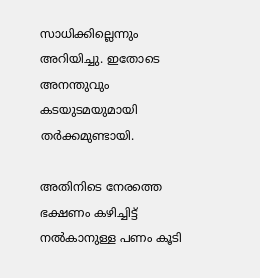സാധിക്കില്ലെന്നും അറിയിച്ചു. ഇതോടെ അനന്തുവും കടയുടമയുമായി തർക്കമുണ്ടായി.

അതിനിടെ നേരത്തെ ഭക്ഷണം കഴിച്ചിട്ട് നൽകാനുള്ള പണം കൂടി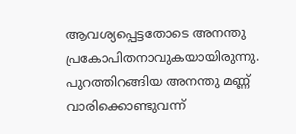ആവശ്യപ്പെട്ടതോടെ അനന്തു പ്രകോപിതനാവുകയായിരുന്നു. പുറത്തിറങ്ങിയ അനന്തു മണ്ണ് വാരിക്കൊണ്ടുവന്ന്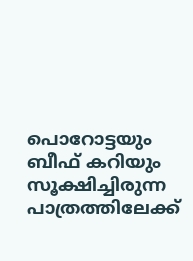പൊറോട്ടയും ബീഫ് കറിയും സൂക്ഷിച്ചിരുന്ന പാത്രത്തിലേക്ക്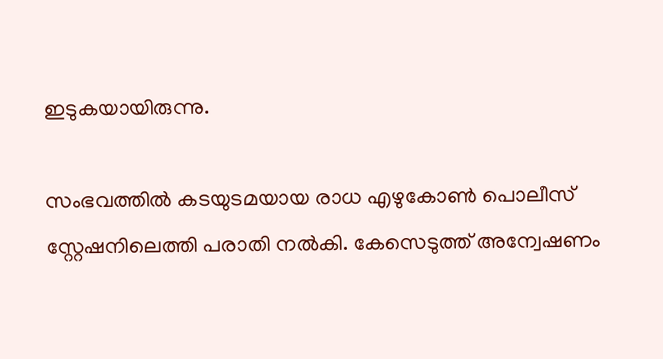ഇടുകയായിരുന്നു.

സംഭവത്തിൽ കടയുടമയായ രാധ എഴുകോൺ പൊലീസ് സ്റ്റേഷനിലെത്തി പരാതി നൽകി. കേസെടുത്ത് അന്വേഷണം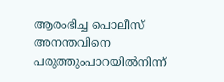ആരംഭിച്ച പൊലീസ് അനന്തവിനെ പരുത്തുംപാറയിൽനിന്ന്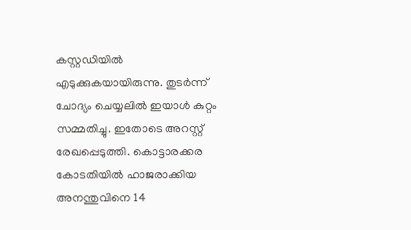കസ്റ്റഡിയിൽ എടുക്കുകയായിരുന്നു. തുടർന്ന് ചോദ്യം ചെയ്യലിൽ ഇയാൾ കുറ്റം സമ്മതിച്ചു. ഇതോടെ അറസ്റ്റ് രേഖപ്പെടുത്തി. കൊട്ടാരക്കര കോടതിയിൽ ഹാജരാക്കിയ അനന്തുവിനെ 14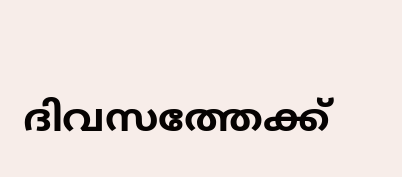ദിവസത്തേക്ക്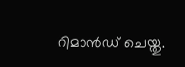റിമാൻഡ് ചെയ്തു.